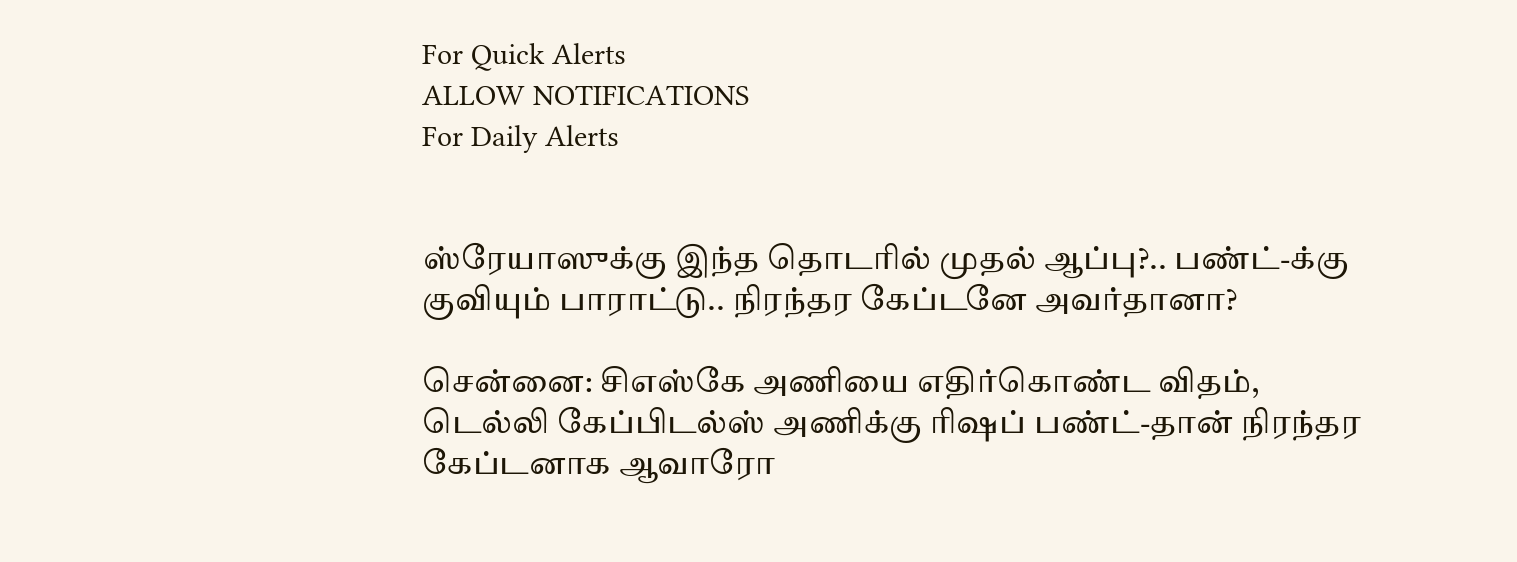For Quick Alerts
ALLOW NOTIFICATIONS
For Daily Alerts


ஸ்ரேயாஸுக்கு இந்த தொடரில் முதல் ஆப்பு?.. பண்ட்-க்கு குவியும் பாராட்டு.. நிரந்தர கேப்டனே அவர்தானா?

சென்னை: சிஎஸ்கே அணியை எதிர்கொண்ட விதம், டெல்லி கேப்பிடல்ஸ் அணிக்கு ரிஷப் பண்ட்-தான் நிரந்தர கேப்டனாக ஆவாரோ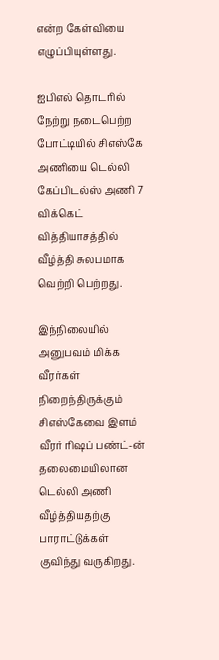என்ற கேள்வியை எழுப்பியுள்ளது.

ஐபிஎல் தொடரில் நேற்று நடைபெற்ற போட்டியில் சிஎஸ்கே அணியை டெல்லி கேப்பிடல்ஸ் அணி 7 விக்கெட் வித்தியாசத்தில் வீழ்த்தி சுலபமாக வெற்றி பெற்றது.

இந்நிலையில் அனுபவம் மிக்க வீரர்கள் நிறைந்திருக்கும் சிஎஸ்கேவை இளம் வீரர் ரிஷப் பண்ட்-ன் தலைமையிலான டெல்லி அணி வீழ்த்தியதற்கு பாராட்டுக்கள் குவிந்து வருகிறது.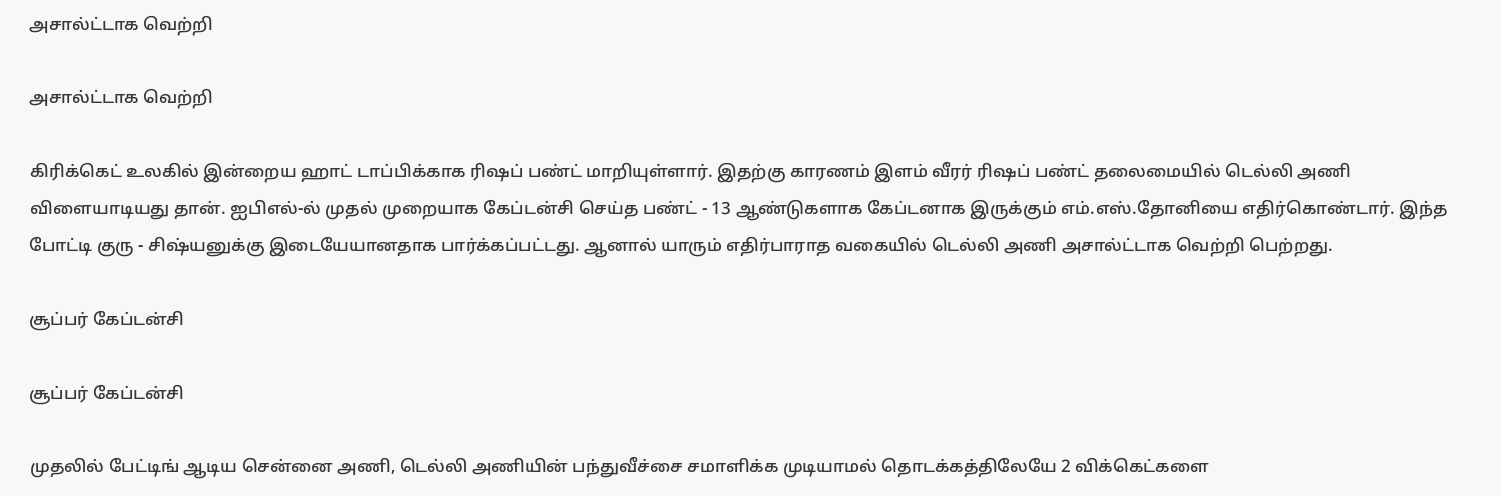அசால்ட்டாக வெற்றி

அசால்ட்டாக வெற்றி

கிரிக்கெட் உலகில் இன்றைய ஹாட் டாப்பிக்காக ரிஷப் பண்ட் மாறியுள்ளார். இதற்கு காரணம் இளம் வீரர் ரிஷப் பண்ட் தலைமையில் டெல்லி அணி விளையாடியது தான். ஐபிஎல்-ல் முதல் முறையாக கேப்டன்சி செய்த பண்ட் - 13 ஆண்டுகளாக கேப்டனாக இருக்கும் எம்.எஸ்.தோனியை எதிர்கொண்டார். இந்த போட்டி குரு - சிஷ்யனுக்கு இடையேயானதாக பார்க்கப்பட்டது. ஆனால் யாரும் எதிர்பாராத வகையில் டெல்லி அணி அசால்ட்டாக வெற்றி பெற்றது.

சூப்பர் கேப்டன்சி

சூப்பர் கேப்டன்சி

முதலில் பேட்டிங் ஆடிய சென்னை அணி, டெல்லி அணியின் பந்துவீச்சை சமாளிக்க முடியாமல் தொடக்கத்திலேயே 2 விக்கெட்களை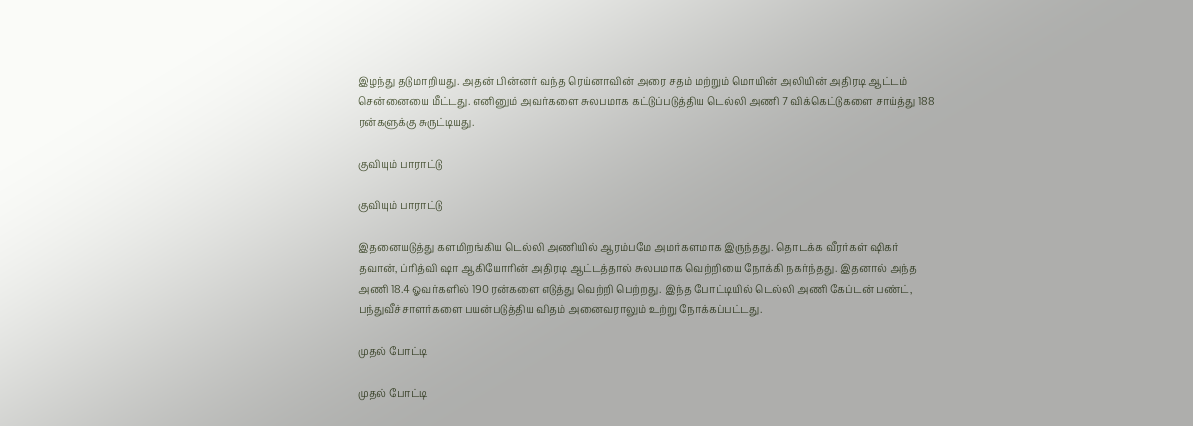இழந்து தடுமாறியது. அதன் பின்னர் வந்த ரெய்னாவின் அரை சதம் மற்றும் மொயின் அலியின் அதிரடி ஆட்டம் சென்னையை மீட்டது. எனினும் அவர்களை சுலபமாக கட்டுப்படுத்திய டெல்லி அணி 7 விக்கெட்டுகளை சாய்த்து 188 ரன்களுக்கு சுருட்டியது.

குவியும் பாராட்டு

குவியும் பாராட்டு

இதனையடுத்து களமிறங்கிய டெல்லி அணியில் ஆரம்பமே அமர்களமாக இருந்தது. தொடக்க வீரர்கள் ஷிகர் தவான், ப்ரித்வி ஷா ஆகியோரின் அதிரடி ஆட்டத்தால் சுலபமாக வெற்றியை நோக்கி நகர்ந்தது. இதனால் அந்த அணி 18.4 ஓவர்களில் 190 ரன்களை எடுத்து வெற்றி பெற்றது. இந்த போட்டியில் டெல்லி அணி கேப்டன் பண்ட், பந்துவீச்சாளர்களை பயன்படுத்திய விதம் அனைவராலும் உற்று நோக்கப்பட்டது.

முதல் போட்டி

முதல் போட்டி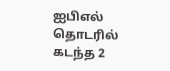ஐபிஎல் தொடரில் கடந்த 2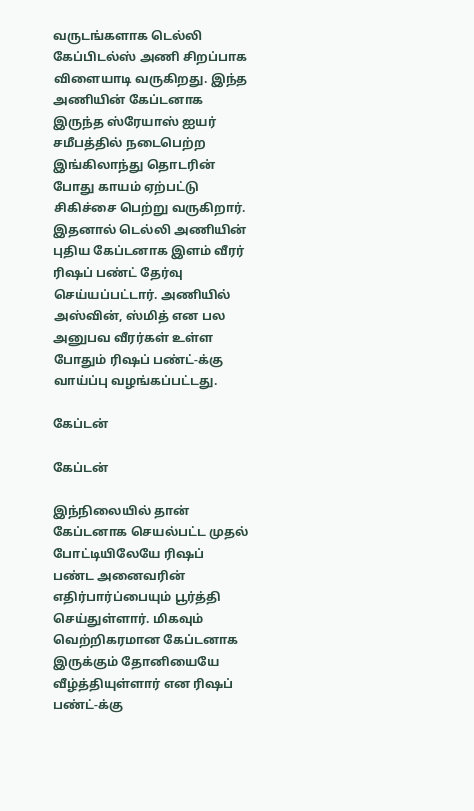வருடங்களாக டெல்லி கேப்பிடல்ஸ் அணி சிறப்பாக விளையாடி வருகிறது. இந்த அணியின் கேப்டனாக இருந்த ஸ்ரேயாஸ் ஐயர் சமீபத்தில் நடைபெற்ற இங்கிலாந்து தொடரின் போது காயம் ஏற்பட்டு சிகிச்சை பெற்று வருகிறார். இதனால் டெல்லி அணியின் புதிய கேப்டனாக இளம் வீரர் ரிஷப் பண்ட் தேர்வு செய்யப்பட்டார். அணியில் அஸ்வின், ஸ்மித் என பல அனுபவ வீரர்கள் உள்ள போதும் ரிஷப் பண்ட்-க்கு வாய்ப்பு வழங்கப்பட்டது.

கேப்டன்

கேப்டன்

இந்நிலையில் தான் கேப்டனாக செயல்பட்ட முதல் போட்டியிலேயே ரிஷப் பண்ட அனைவரின் எதிர்பார்ப்பையும் பூர்த்தி செய்துள்ளார். மிகவும் வெற்றிகரமான கேப்டனாக இருக்கும் தோனியையே வீழ்த்தியுள்ளார் என ரிஷப் பண்ட்-க்கு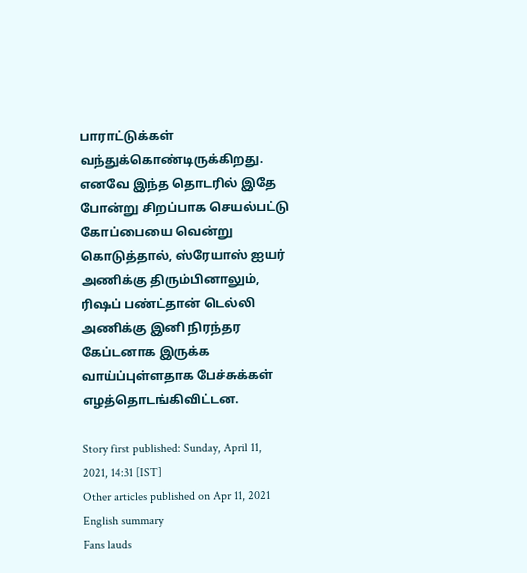பாராட்டுக்கள் வந்துக்கொண்டிருக்கிறது. எனவே இந்த தொடரில் இதே போன்று சிறப்பாக செயல்பட்டு கோப்பையை வென்று கொடுத்தால், ஸ்ரேயாஸ் ஐயர் அணிக்கு திரும்பினாலும், ரிஷப் பண்ட்தான் டெல்லி அணிக்கு இனி நிரந்தர கேப்டனாக இருக்க வாய்ப்புள்ளதாக பேச்சுக்கள் எழத்தொடங்கிவிட்டன.

Story first published: Sunday, April 11, 2021, 14:31 [IST]
Other articles published on Apr 11, 2021
English summary
Fans lauds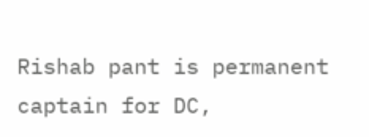Rishab pant is permanent captain for DC,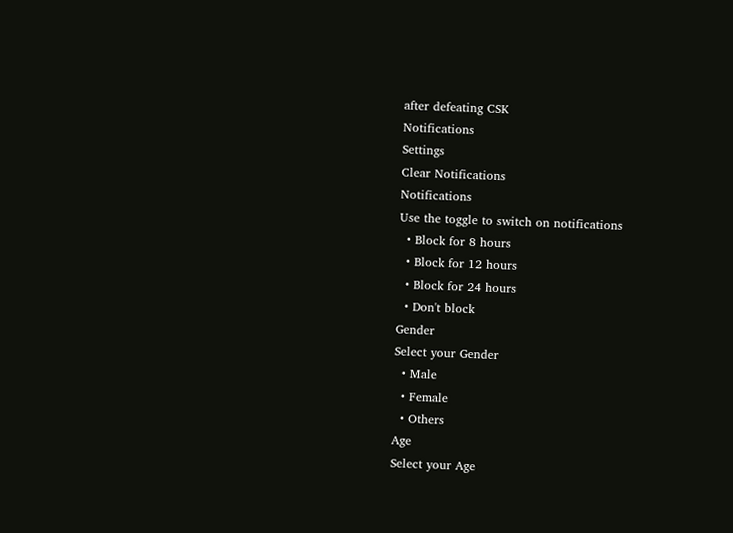after defeating CSK
Notifications
Settings
Clear Notifications
Notifications
Use the toggle to switch on notifications
  • Block for 8 hours
  • Block for 12 hours
  • Block for 24 hours
  • Don't block
Gender
Select your Gender
  • Male
  • Female
  • Others
Age
Select your Age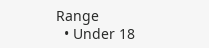Range
  • Under 18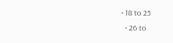• 18 to 25
  • 26 to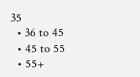35
  • 36 to 45
  • 45 to 55
  • 55+